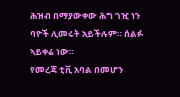ሕዝብ በማያውቀው ሕግ ገዢ ነን ባዮች ሊመሩት አይችሉም። ሰልፉ ኣይቀሬ ነው።
የመረጃ ቲቪ አባል በመሆን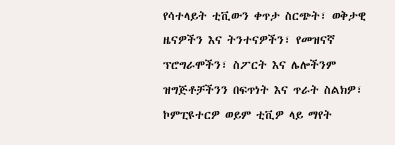የሳተላይት ቲቪውን ቀጥታ ስርጭት፣ ወቅታዊ ዜናዎችን እና ትንተናዎችን፣ የመዝናኛ ፕሮግራሞችን፣ ስፖርት እና ሌሎችንም ዝግጅቶቻችንን በፍጥነት እና ጥራት ስልክዎ፣ ኮምፒዩተርዎ ወይም ቲቪዎ ላይ ማየት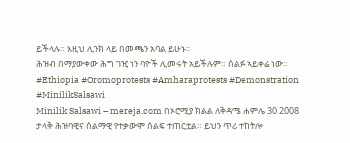ይችላሉ። እዚህ ሊንክ ላይ በመጫን አባል ይሁኑ።
ሕዝብ በማያውቀው ሕግ ገዢ ነን ባዮች ሊመሩት አይችሉም። ሰልፉ ኣይቀሬ ነው።
#Ethiopia #Oromoprotests #Amharaprotests #Demonstration #MinilikSalsawi
Minilik Salsawi – mereja.com በኦሮሚያ ክልል ለቅዳሜ ሐምሌ 30 2008 ታላቅ ሕዝባዊና ሰልማዊ የተቃውሞ ሰልፍ ተጠርቷል። ይህን ጥሪ ተከትሎ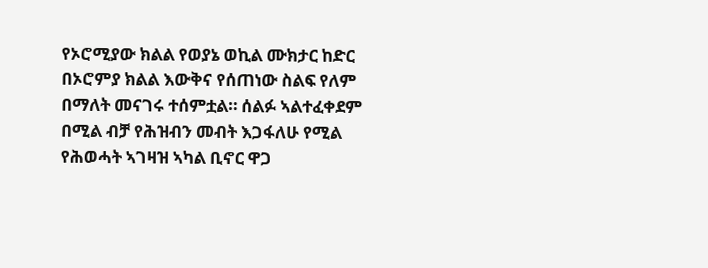የኦሮሚያው ክልል የወያኔ ወኪል ሙክታር ከድር በኦሮምያ ክልል እውቅና የሰጠነው ስልፍ የለም በማለት መናገሩ ተሰምቷል። ሰልፉ ኣልተፈቀደም በሚል ብቻ የሕዝብን መብት እጋፋለሁ የሚል የሕወሓት ኣገዛዝ ኣካል ቢኖር ዋጋ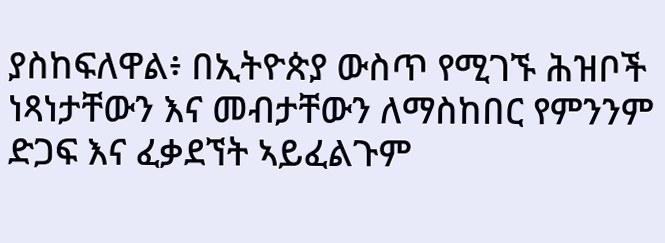ያስከፍለዋል፥ በኢትዮጵያ ውስጥ የሚገኙ ሕዝቦች ነጻነታቸውን እና መብታቸውን ለማስከበር የምንንም ድጋፍ እና ፈቃደኘት ኣይፈልጉም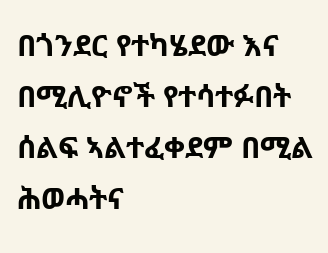በጎንደር የተካሄደው እና በሚሊዮኖች የተሳተፉበት ሰልፍ ኣልተፈቀደም በሚል ሕወሓትና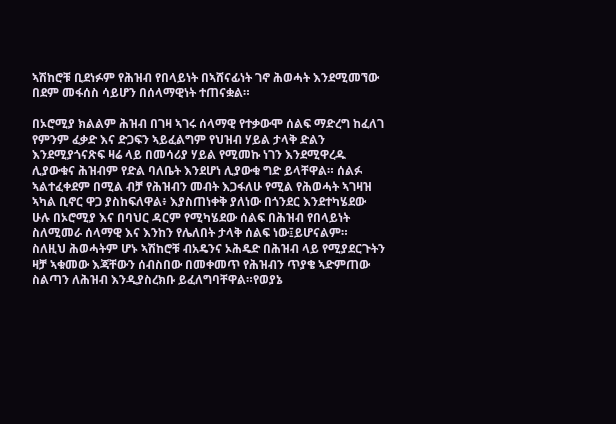ኣሽከሮቹ ቢደነፉም የሕዝብ የበላይነት በኣሸናፊነት ገኖ ሕወሓት እንደሚመኘው በደም መፋሰስ ሳይሆን በሰላማዊነት ተጠናቋል።

በኦሮሚያ ክልልም ሕዝብ በገዛ ኣገሩ ሰላማዊ የተቃውሞ ሰልፍ ማድረግ ከፈለገ የምንም ፈቃድ እና ድጋፍን ኣይፈልግም የህዝብ ሃይል ታላቅ ድልን እንደሚያጎናጽፍ ዛሬ ላይ በመሳሪያ ሃይል የሚመኩ ነገን እንደሚዋረዱ ሊያውቁና ሕዝብም የድል ባለቤት እንደሆነ ሊያውቁ ግድ ይላቸዋል። ሰልፉ ኣልተፈቀደም በሚል ብቻ የሕዝብን መብት እጋፋለሁ የሚል የሕወሓት ኣገዛዝ ኣካል ቢኖር ዋጋ ያስከፍለዋል፥ እያስጠነቀቅ ያለነው በጎንደር እንደተካሄደው ሁሉ በኦሮሚያ እና በባህር ዳርም የሚካሄደው ሰልፍ በሕዝብ የበላይነት ስለሚመራ ሰላማዊ እና እንከን የሌለበት ታላቅ ሰልፍ ነው፤ይሆናልም።
ስለዚህ ሕወሓትም ሆኑ ኣሽከሮቹ ብአዴንና ኦሕዴድ በሕዝብ ላይ የሚያደርጉትን ዛቻ ኣቁመው እጃቸውን ሰብስበው በመቀመጥ የሕዝብን ጥያቄ ኣድምጠው ስልጣን ለሕዝብ እንዲያስረክቡ ይፈለግባቸዋል።የወያኔ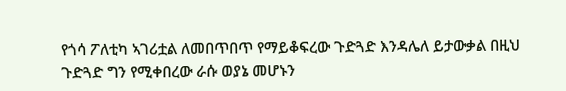የጎሳ ፖለቲካ ኣገሪቷል ለመበጥበጥ የማይቆፍረው ጉድጓድ እንዳሌለ ይታውቃል በዚህ ጉድጓድ ግን የሚቀበረው ራሱ ወያኔ መሆኑን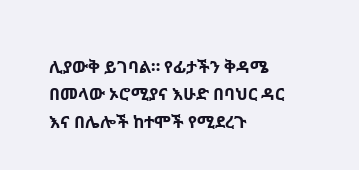ሊያውቅ ይገባል። የፊታችን ቅዳሜ በመላው ኦሮሚያና እሁድ በባህር ዳር እና በሌሎች ከተሞች የሚደረጉ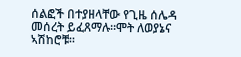ሰልፎች በተያዘላቸው የጊዜ ሰሌዳ መሰረት ይፈጸማሉ።ሞት ለወያኔና ኣሽከሮቹ።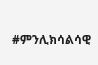#ምንሊክሳልሳዊ